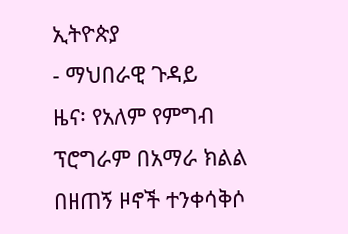ኢትዮጵያ
- ማህበራዊ ጉዳይ
ዜና፡ የአለም የምግብ ፕሮግራም በአማራ ክልል በዘጠኝ ዞኖች ተንቀሳቅሶ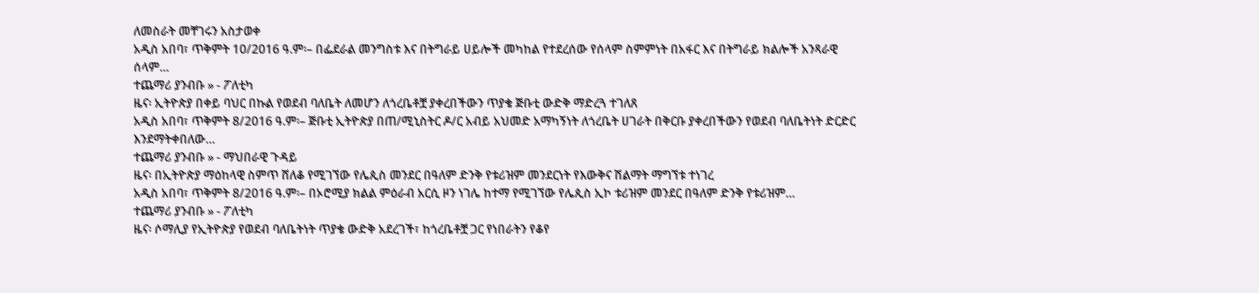ለመስራት መቸገሩን አስታወቀ
አዲስ አበባ፣ ጥቅምት 10/2016 ዓ.ም፡– በፌደራል መንግስቱ እና በትግራይ ሀይሎች መካከል የተደረሰው የሰላም ስምምነት በአፋር እና በትግራይ ክልሎች አንጻራዊ ሰላም…
ተጨማሪ ያንብቡ » - ፖለቲካ
ዜና፡ ኢትዮጵያ በቀይ ባህር በኩል የወደብ ባለቤት ለመሆን ለጎረቤቶቿ ያቀረበችውን ጥያቄ ጅቡቲ ውድቅ ማድረጓ ተገለጸ
አዲስ አበባ፣ ጥቅምት 8/2016 ዓ.ም፡– ጅቡቲ ኢትዮጵያ በጠ/ሚኒስትር ዶ/ር አብይ አህመድ አማካኝነት ለጎረቤት ሀገራት በቅርቡ ያቀረበችውን የወደብ ባለቤትነት ድርድር እንደማትቀበለው…
ተጨማሪ ያንብቡ » - ማህበራዊ ጉዳይ
ዜና፡ በኢትዮጵያ ማዕከላዊ ስምጥ ሸለቆ የሚገኘው የሌጲስ መንደር በዓለም ድንቅ የቱሪዝም መንደርነት የእውቅና ሽልማት ማግኘቱ ተነገረ
አዲስ አበባ፣ ጥቅምት 8/2016 ዓ.ም፡– በኦሮሚያ ክልል ምዕራብ አርሲ ዞን ነገሌ ከተማ የሚገኘው የሌጲስ ኢኮ ቱሪዝም መንደር በዓለም ድንቅ የቱሪዝም…
ተጨማሪ ያንብቡ » - ፖለቲካ
ዜና፡ ሶማሊያ የኢትዮጵያ የወደብ ባለቤትነት ጥያቄ ውድቅ አደረገች፣ ከጎረቤቶቿ ጋር የነበራትን የቆየ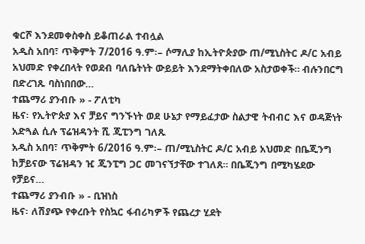ቁርሾ እንደመቀስቀስ ይቆጠራል ተብሏል
አዲስ አበባ፣ ጥቅምት 7/2016 ዓ.ም፡– ሶማሊያ ከኢትዮጵያው ጠ/ሚኒስትር ዶ/ር አብይ አህመድ የቀረበላት የወደብ ባለቤትነት ውይይት እንደማትቀበለው አስታወቀች። ብሉንበርግ በድረገጹ ባስነበበው…
ተጨማሪ ያንብቡ » - ፖለቲካ
ዜና፡ የኢትዮጵያ እና ቻይና ግንኙነት ወደ ሁኔታ የማይፈታው ስልታዊ ትብብር እና ወዳጅነት አድጓል ሲሉ ፕሬዝዳንት ሺ ጂፒንግ ገለጹ
አዲስ አበባ፣ ጥቅምት 6/2016 ዓ.ም፡– ጠ/ሚኒስትር ዶ/ር አብይ አህመድ በቤጂንግ ከቻይናው ፕሬዝዳን ዢ ጂንፒግ ጋር መገናኘታቸው ተገለጸ። በቤጂንግ በሚካሄደው የቻይና…
ተጨማሪ ያንብቡ » - ቢዝነስ
ዜና፡ ለሽያጭ የቀረቡት የስኳር ፋብሪካዎች የጨረታ ሂደት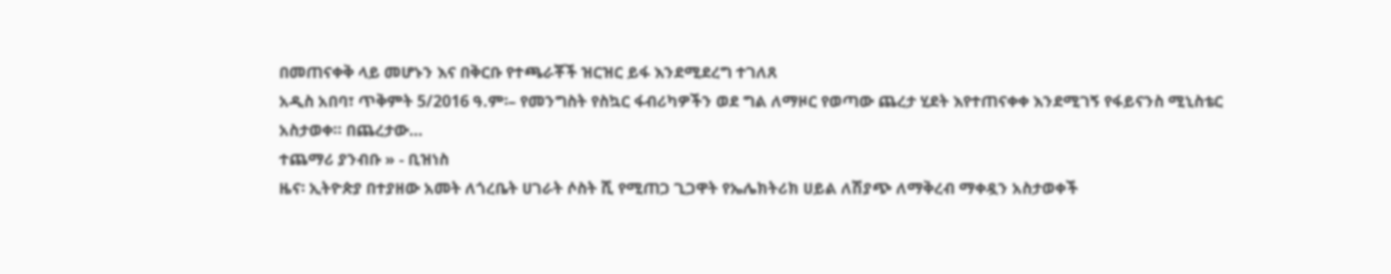በመጠናቀቅ ላይ መሆኑን እና በቅርቡ የተጫራቾች ዝርዝር ይፋ እንደሚደረግ ተገለጸ
አዲስ አበባ፣ ጥቅምት 5/2016 ዓ.ም፡– የመንግስት የስኳር ፋብሪካዎችን ወደ ግል ለማዞር የወጣው ጨረታ ሂደት እየተጠናቀቀ እንደሚገኝ የፋይናንስ ሚኒስቴር አስታወቀ። በጨረታው…
ተጨማሪ ያንብቡ » - ቢዝነስ
ዜና፡ ኢትዮጵያ በተያዘው አመት ለጎረቤት ሀገራት ሶስት ሺ የሚጠጋ ጊጋዋት የኤሌክትሪክ ሀይል ለሽያጭ ለማቅረብ ማቀዷን አስታወቀች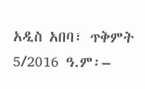አዲስ አበባ፣ ጥቅምት 5/2016 ዓ.ም፡–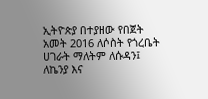ኢትዮጵያ በተያዘው የበጀት አመት 2016 ለሶስት የጎረቤት ሀገራት ማለትም ለሱዳን፤ ለኬንያ እና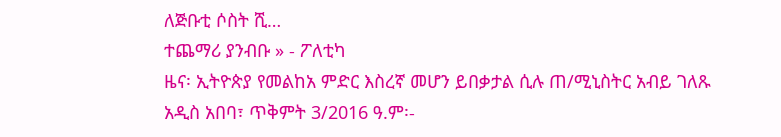ለጅቡቲ ሶስት ሺ…
ተጨማሪ ያንብቡ » - ፖለቲካ
ዜና፡ ኢትዮጵያ የመልከአ ምድር እስረኛ መሆን ይበቃታል ሲሉ ጠ/ሚኒስትር አብይ ገለጹ
አዲስ አበባ፣ ጥቅምት 3/2016 ዓ.ም፡-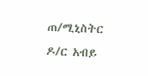ጠ/ሚኒስትር ዶ/ር አብይ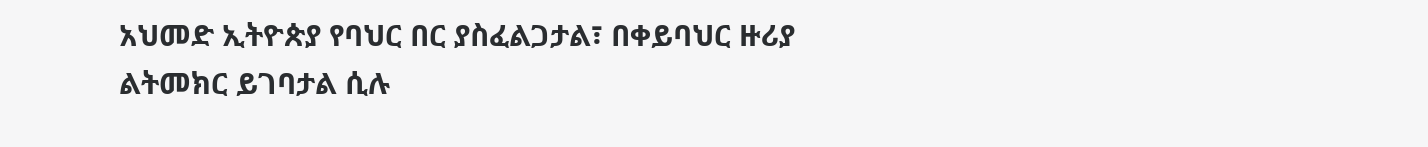አህመድ ኢትዮጵያ የባህር በር ያስፈልጋታል፣ በቀይባህር ዙሪያ ልትመክር ይገባታል ሲሉ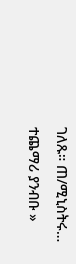ገለጹ። ጠ/ሚኒስትሩ…
ተጨማሪ ያንብቡ »